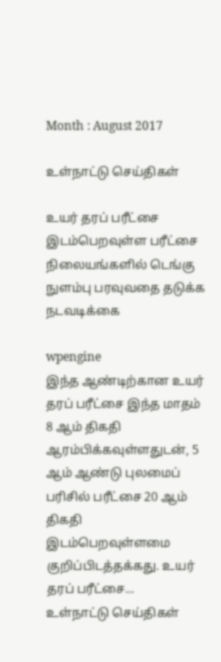Month : August 2017

உள்நாட்டு செய்திகள்

உயர் தரப் பரீட்சை இடம்பெறவுள்ள பரீட்சை நிலையங்களில் டெங்கு நுளம்பு பரவுவதை தடுக்க நடவடிக்கை

wpengine
இந்த ஆண்டிற்கான உயர் தரப் பரீட்சை இந்த மாதம் 8 ஆம் திகதி ஆரம்பிக்கவுள்ளதுடன், 5 ஆம் ஆண்டு புலமைப் பரிசில் பரீட்சை 20 ஆம் திகதி இடம்பெறவுள்ளமை குறிப்பிடத்தக்கது. உயர் தரப் பரீட்சை...
உள்நாட்டு செய்திகள்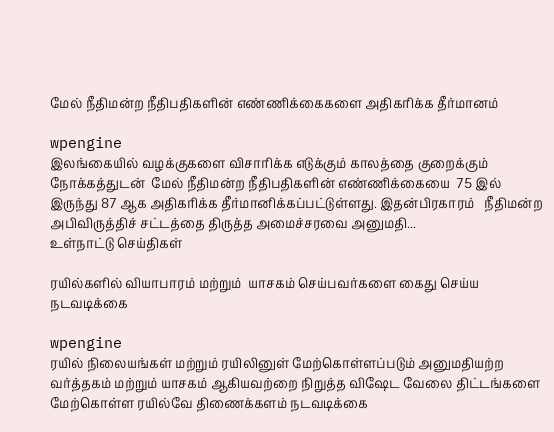மேல் நீதிமன்ற நீதிபதிகளின் எண்ணிக்கைகளை அதிகரிக்க தீர்மானம்

wpengine
இலங்கையில் வழக்குகளை விசாரிக்க எடுக்கும் காலத்தை குறைக்கும் நோக்கத்துடன்  மேல் நீதிமன்ற நீதிபதிகளின் எண்ணிக்கையை  75 இல் இருந்து 87 ஆக அதிகரிக்க தீர்மானிக்கப்பட்டுள்ளது. இதன்பிரகாரம்   நீதிமன்ற அபிவிருத்திச் சட்டத்தை திருத்த அமைச்சரவை அனுமதி...
உள்நாட்டு செய்திகள்

ரயில்களில் வியாபாரம் மற்றும்  யாசகம் செய்பவர்களை கைது செய்ய நடவடிக்கை

wpengine
ரயில் நிலையங்கள் மற்றும் ரயிலினுள் மேற்கொள்ளப்படும் அனுமதியற்ற வர்த்தகம் மற்றும் யாசகம் ஆகியவற்றை நிறுத்த விஷேட வேலை திட்டங்களை மேற்கொள்ள ரயில்வே திணைக்களம் நடவடிக்கை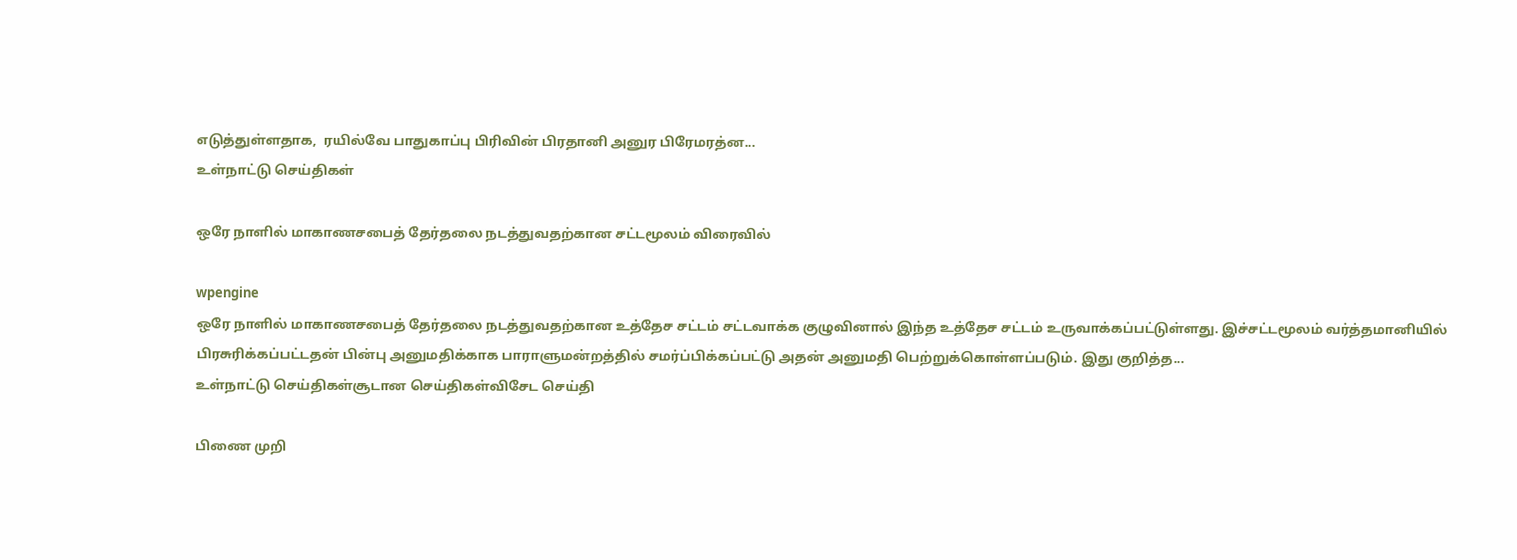எடுத்துள்ளதாக,  ரயில்வே பாதுகாப்பு பிரிவின் பிரதானி அனுர பிரேமரத்ன...
உள்நாட்டு செய்திகள்

ஒரே நாளில் மாகாணசபைத் தேர்தலை நடத்துவதற்கான சட்டமூலம் விரைவில்

wpengine
ஒரே நாளில் மாகாணசபைத் தேர்தலை நடத்துவதற்கான உத்தேச சட்டம் சட்டவாக்க குழுவினால் இந்த உத்தேச சட்டம் உருவாக்கப்பட்டுள்ளது. இச்சட்டமூலம் வர்த்தமானியில் பிரசுரிக்கப்பட்டதன் பின்பு அனுமதிக்காக பாராளுமன்றத்தில் சமர்ப்பிக்கப்பட்டு அதன் அனுமதி பெற்றுக்கொள்ளப்படும். இது குறித்த...
உள்நாட்டு செய்திகள்சூடான செய்திகள்விசேட செய்தி

பிணை முறி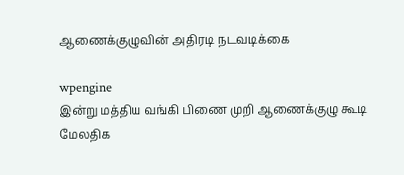ஆணைக்குழுவின் அதிரடி நடவடிக்கை

wpengine
இன்று மத்திய வங்கி பிணை முறி ஆணைக்குழு கூடி  மேலதிக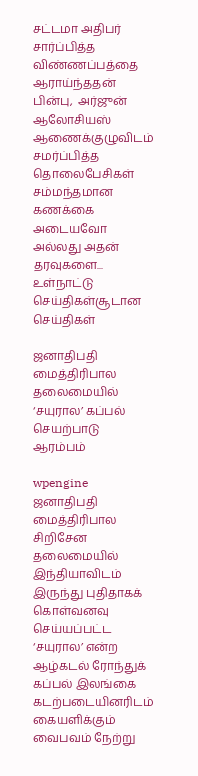சட்டமா அதிபர் சார்ப்பித்த விண்ணப்பத்தை ஆராய்ந்ததன் பின்பு,  அர்ஜுன் ஆலோசியஸ் ஆணைக்குழுவிடம் சமர்ப்பித்த தொலைபேசிகள் சம்மந்தமான கணக்கை அடையவோ அல்லது அதன் தரவுகளை...
உள்நாட்டு செய்திகள்சூடான செய்திகள்

ஜனாதிபதி மைத்திரிபால தலைமையில் ‘சயுரால’ கப்பல் செயற்பாடு  ஆரம்பம்

wpengine
ஜனாதிபதி மைத்திரிபால சிறிசேன தலைமையில் இந்தியாவிடம் இருந்து புதிதாகக் கொள்வனவு செய்யப்பட்ட ‘சயுரால’ என்ற ஆழ்கடல் ரோந்துக் கப்பல் இலங்கை கடற்படையினரிடம் கையளிக்கும் வைபவம் நேற்று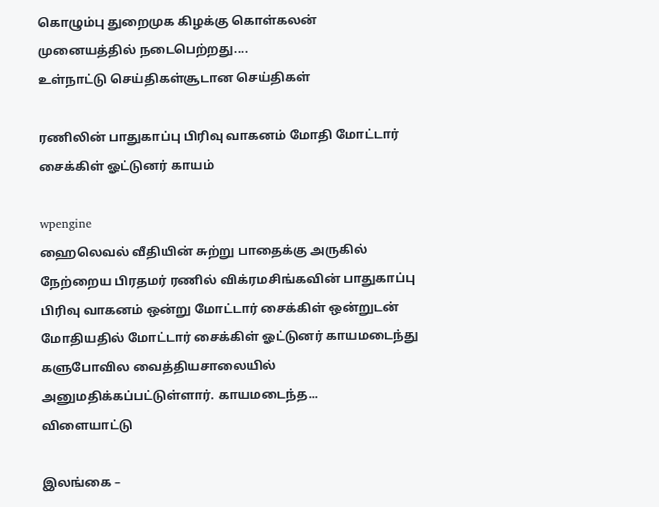கொழும்பு துறைமுக கிழக்கு கொள்கலன் முனையத்தில் நடைபெற்றது....
உள்நாட்டு செய்திகள்சூடான செய்திகள்

ரணிலின் பாதுகாப்பு பிரிவு வாகனம் மோதி மோட்டார் சைக்கிள் ஓட்டுனர் காயம்

wpengine
ஹைலெவல் வீதியின் சுற்று பாதைக்கு அருகில் நேற்றைய பிரதமர் ரணில் விக்ரமசிங்கவின் பாதுகாப்பு பிரிவு வாகனம் ஒன்று மோட்டார் சைக்கிள் ஒன்றுடன் மோதியதில் மோட்டார் சைக்கிள் ஓட்டுனர் காயமடைந்து களுபோவில வைத்தியசாலையில் அனுமதிக்கப்பட்டுள்ளார். காயமடைந்த...
விளையாட்டு

இலங்கை –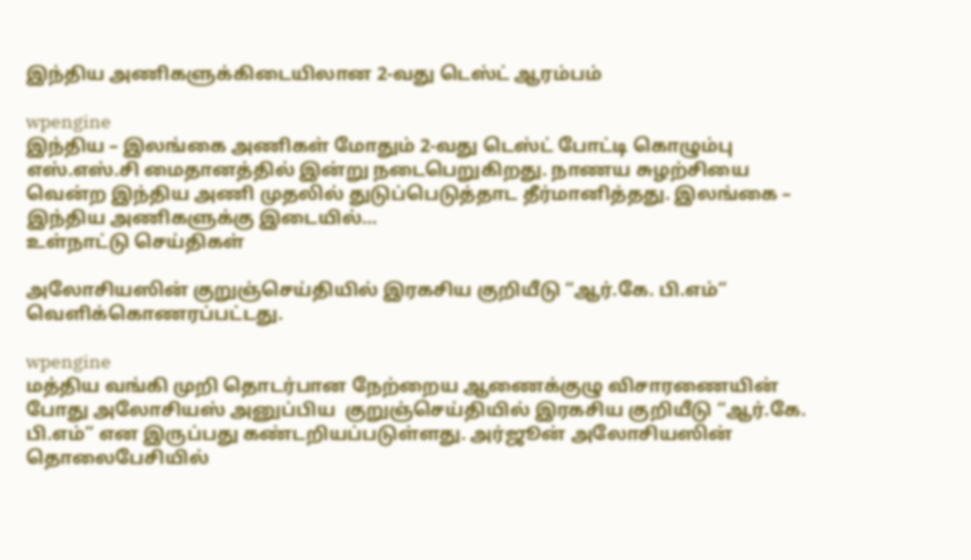இந்திய அணிகளுக்கிடையிலான 2-வது டெஸ்ட் ஆரம்பம்

wpengine
இந்திய – இலங்கை அணிகள் மோதும் 2-வது டெஸ்ட் போட்டி கொழும்பு எஸ்.எஸ்.சி மைதானத்தில் இன்று நடைபெறுகிறது. நாணய சுழற்சியை வென்ற இந்திய அணி முதலில் துடுப்பெடுத்தாட தீர்மானித்தது. இலங்கை – இந்திய அணிகளுக்கு இடையில்...
உள்நாட்டு செய்திகள்

அலோசியஸின் குறுஞ்செய்தியில் இரகசிய குறியீடு “ஆர்.கே. பி.எம்” வெளிக்கொணரப்பட்டது.

wpengine
மத்திய வங்கி முறி தொடர்பான நேற்றைய ஆணைக்குழு விசாரணையின் போது அலோசியஸ் அனுப்பிய  குறுஞ்செய்தியில் இரகசிய குறியீடு “ஆர்.கே. பி.எம்” என இருப்பது கண்டறியப்படுள்ளது. அர்ஜூன் அலோசியஸின் தொலைபேசியில்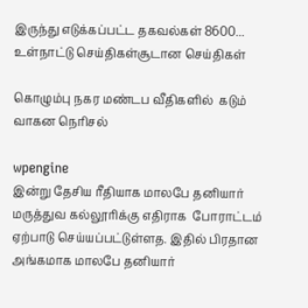இருந்து எடுக்கப்பட்ட தகவல்கள் 8600...
உள்நாட்டு செய்திகள்சூடான செய்திகள்

கொழும்பு நகர மண்டப வீதிகளில்  கடும்  வாகன நெரிசல்

wpengine
இன்று தேசிய ரீதியாக மாலபே தனியார் மருத்துவ கல்லூரிக்கு எதிராக  போராட்டம் ஏற்பாடு செய்யப்பட்டுள்ளத. இதில் பிரதான அங்கமாக மாலபே தனியார்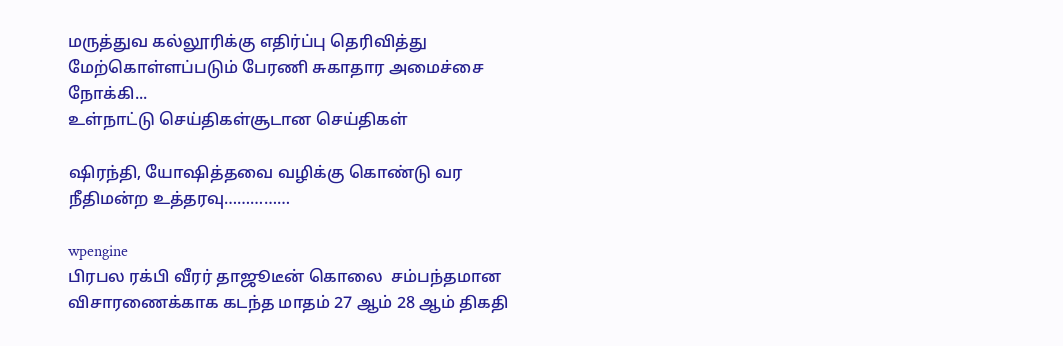மருத்துவ கல்லூரிக்கு எதிர்ப்பு தெரிவித்து மேற்கொள்ளப்படும் பேரணி சுகாதார அமைச்சை நோக்கி...
உள்நாட்டு செய்திகள்சூடான செய்திகள்

ஷிரந்தி, யோஷித்தவை வழிக்கு கொண்டு வர   நீதிமன்ற உத்தரவு……………

wpengine
பிரபல ரக்பி வீரர் தாஜூடீன் கொலை  சம்பந்தமான விசாரணைக்காக கடந்த மாதம் 27 ஆம் 28 ஆம் திகதி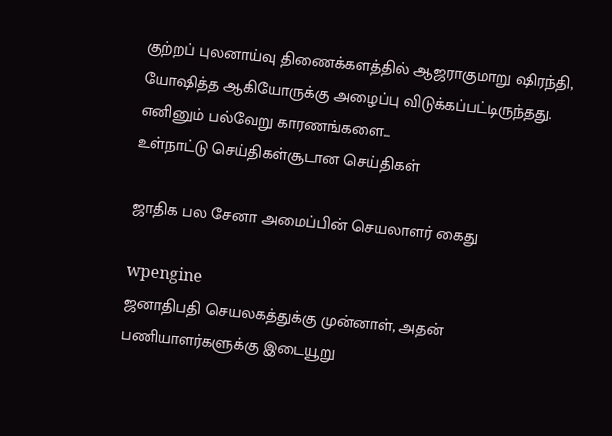குற்றப் புலனாய்வு திணைக்களத்தில் ஆஜராகுமாறு ஷிரந்தி, யோஷித்த ஆகியோருக்கு அழைப்பு விடுக்கப்பட்டிருந்தது. எனினும் பல்வேறு காரணங்களை...
உள்நாட்டு செய்திகள்சூடான செய்திகள்

ஜாதிக பல சேனா அமைப்பின் செயலாளர் கைது

wpengine
ஜனாதிபதி செயலகத்துக்கு முன்னாள், அதன் பணியாளர்களுக்கு இடையூறு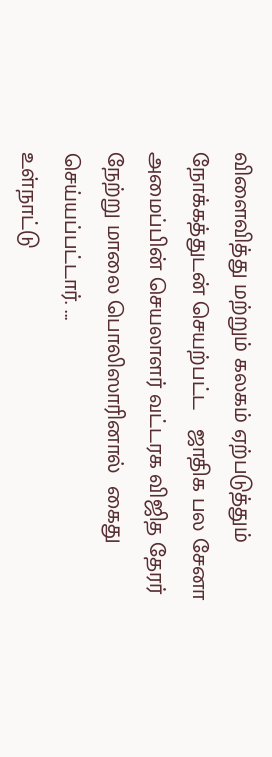விளைவித்து மற்றும் கலகம் ஏற்படுத்தும் நோக்கத்துடன் செயற்பட்ட   ஜாதிக பல சேனா அமைப்பின் செயலாளர் வட்டரக விஜித தேரர் நேற்று மாலை பொலிஸாரினால்  கைது செய்யப்பட்டார். ...
உள்நாட்டு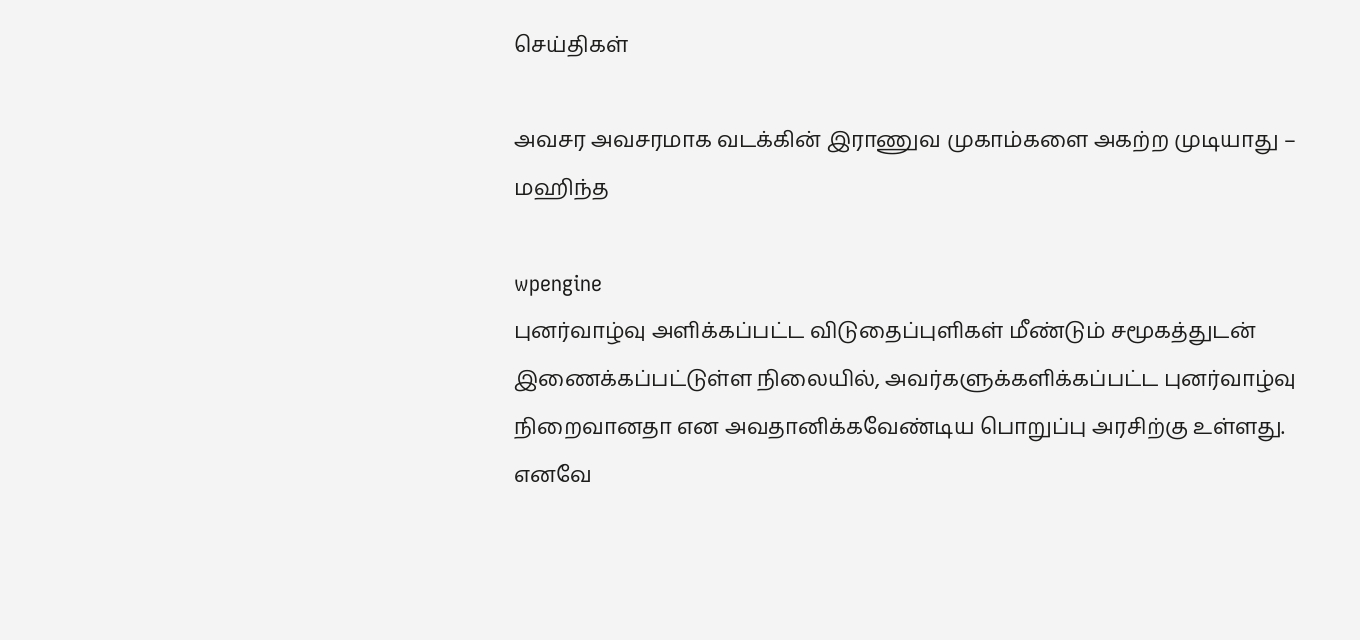செய்திகள்

அவசர அவசரமாக வடக்கின் இராணுவ முகாம்களை அகற்ற முடியாது – மஹிந்த

wpengine
புனர்வாழ்வு அளிக்கப்பட்ட விடுதைப்புளிகள் மீண்டும் சமூகத்துடன் இணைக்கப்பட்டுள்ள நிலையில், அவர்களுக்களிக்கப்பட்ட புனர்வாழ்வு நிறைவானதா என அவதானிக்கவேண்டிய பொறுப்பு அரசிற்கு உள்ளது. எனவே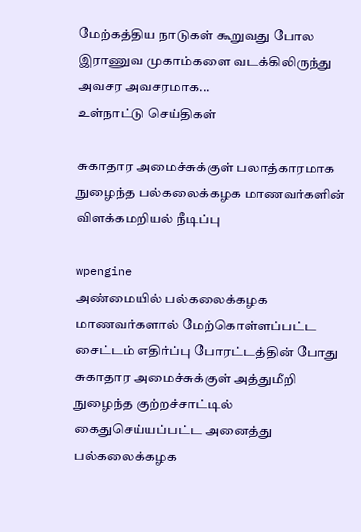மேற்கத்திய நாடுகள் கூறுவது போல இராணுவ முகாம்களை வடக்கிலிருந்து அவசர அவசரமாக...
உள்நாட்டு செய்திகள்

சுகாதார அமைச்சுக்குள் பலாத்காரமாக நுழைந்த பல்கலைக்கழக மாணவர்களின் விளக்கமறியல் நீடிப்பு

wpengine
அண்மையில் பல்கலைக்கழக மாணவர்களால் மேற்கொள்ளப்பட்ட  சைட்டம் எதிர்ப்பு போரட்டத்தின் போது  சுகாதார அமைச்சுக்குள் அத்துமீறி நுழைந்த குற்றச்சாட்டில் கைதுசெய்யப்பட்ட அனைத்து பல்கலைக்கழக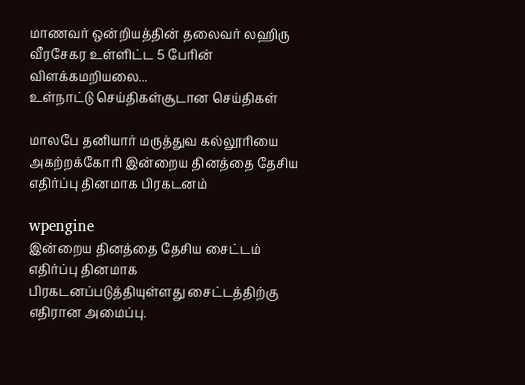மாணவர் ஒன்றியத்தின் தலைவர் லஹிரு வீரசேகர உள்ளிட்ட 5 பேரின் விளக்கமறியலை...
உள்நாட்டு செய்திகள்சூடான செய்திகள்

மாலபே தனியார் மருத்துவ கல்லூரியை அகற்றக்கோரி இன்றைய தினத்தை தேசிய எதிர்ப்பு தினமாக பிரகடனம்

wpengine
இன்றைய தினத்தை தேசிய சைட்டம் எதிர்ப்பு தினமாக  பிரகடனப்படுத்தியுள்ளது சைட்டத்திற்கு எதிரான அமைப்பு.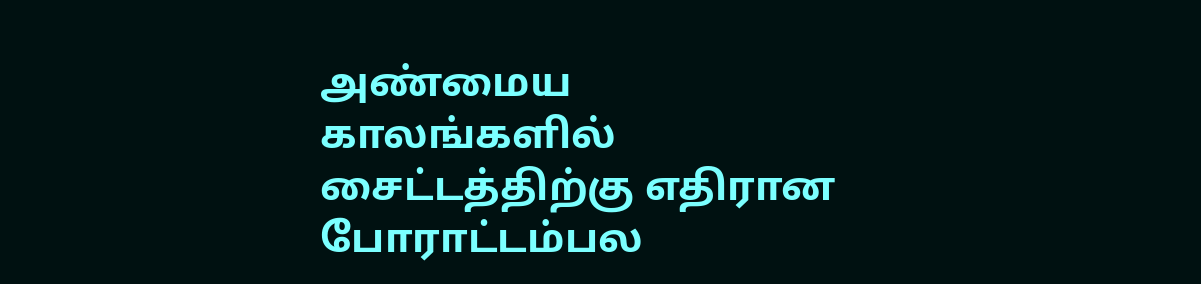அண்மைய காலங்களில்  சைட்டத்திற்கு எதிரான போராட்டம்பல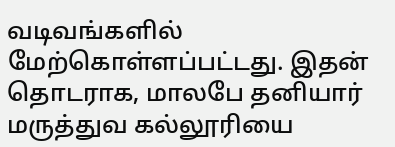வடிவங்களில் மேற்கொள்ளப்பட்டது. இதன் தொடராக, மாலபே தனியார் மருத்துவ கல்லூரியை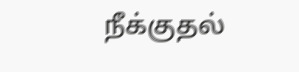நீக்குதல்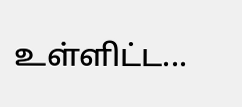உள்ளிட்ட...